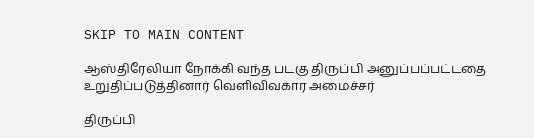SKIP TO MAIN CONTENT

ஆஸ்திரேலியா நோக்கி வந்த படகு திருப்பி அனுப்பப்பட்டதை உறுதிப்படுத்தினார் வெளிவிவகார அமைச்சர்

திருப்பி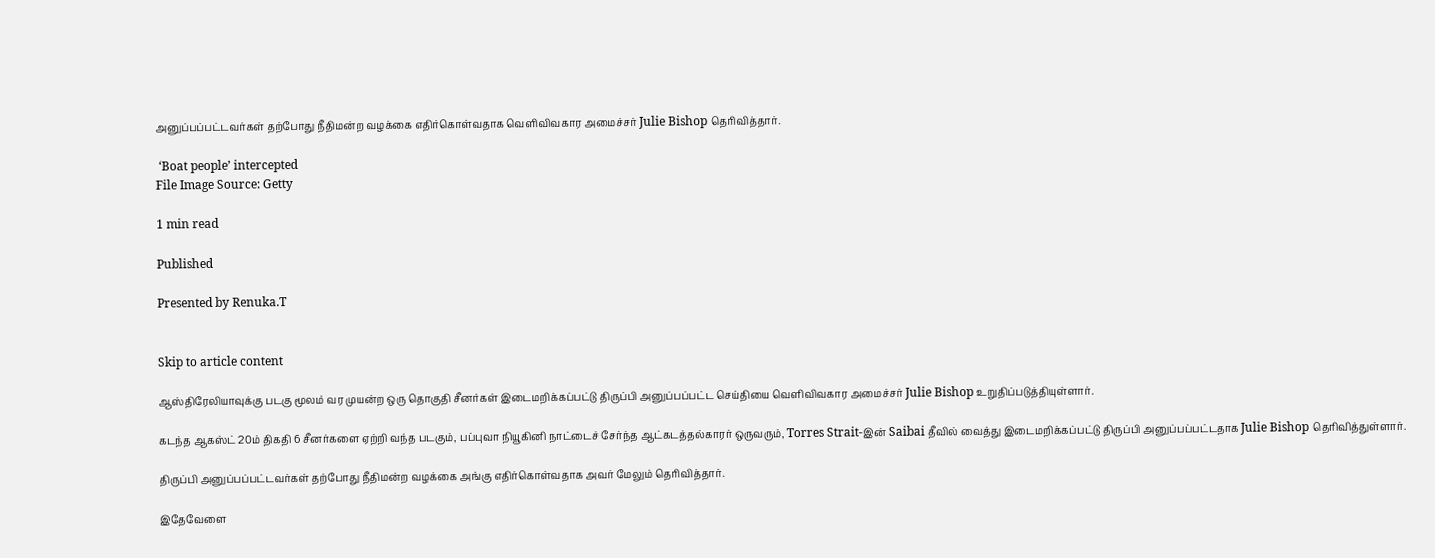அனுப்பப்பட்டவர்கள் தற்போது நீதிமன்ற வழக்கை எதிர்கொள்வதாக வெளிவிவகார அமைச்சர் Julie Bishop தெரிவித்தார்.

 ‘Boat people’ intercepted
File Image Source: Getty

1 min read

Published

Presented by Renuka.T


Skip to article content

ஆஸ்திரேலியாவுக்கு படகு மூலம் வர முயன்ற ஒரு தொகுதி சீனர்கள் இடைமறிக்கப்பட்டு திருப்பி அனுப்பப்பட்ட செய்தியை வெளிவிவகார அமைச்சர் Julie Bishop உறுதிப்படுத்தியுள்ளார்.

கடந்த ஆகஸ்ட் 20ம் திகதி 6 சீனர்களை ஏற்றி வந்த படகும், பப்புவா நியூகினி நாட்டைச் சேர்ந்த ஆட்கடத்தல்காரர் ஒருவரும், Torres Strait-இன் Saibai தீவில் வைத்து இடைமறிக்கப்பட்டு திருப்பி அனுப்பப்பட்டதாக Julie Bishop தெரிவித்துள்ளார்.

திருப்பி அனுப்பப்பட்டவர்கள் தற்போது நீதிமன்ற வழக்கை அங்கு எதிர்கொள்வதாக அவர் மேலும் தெரிவித்தார்.

இதேவேளை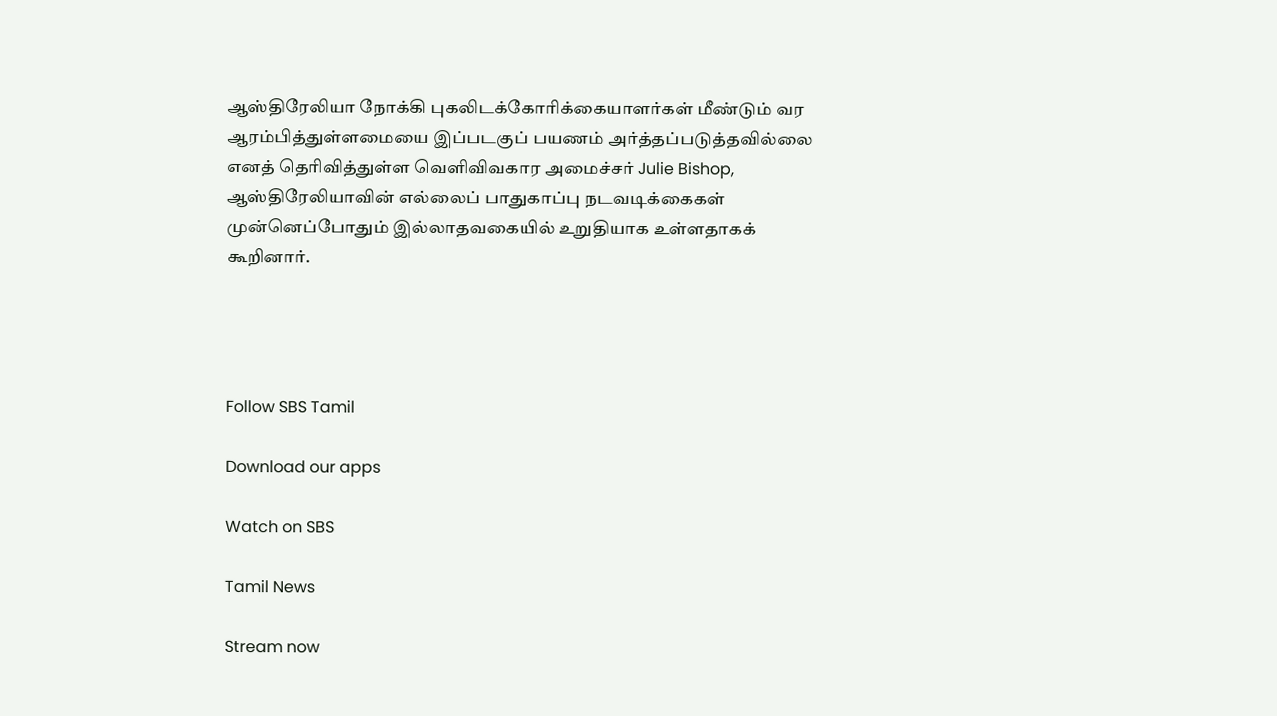ஆஸ்திரேலியா நோக்கி புகலிடக்கோரிக்கையாளர்கள் மீண்டும் வர ஆரம்பித்துள்ளமையை இப்படகுப் பயணம் அர்த்தப்படுத்தவில்லை எனத் தெரிவித்துள்ள வெளிவிவகார அமைச்சர் Julie Bishop, ஆஸ்திரேலியாவின் எல்லைப் பாதுகாப்பு நடவடிக்கைகள் முன்னெப்போதும் இல்லாதவகையில் உறுதியாக உள்ளதாகக் கூறினார்.




Follow SBS Tamil

Download our apps

Watch on SBS

Tamil News

Stream now